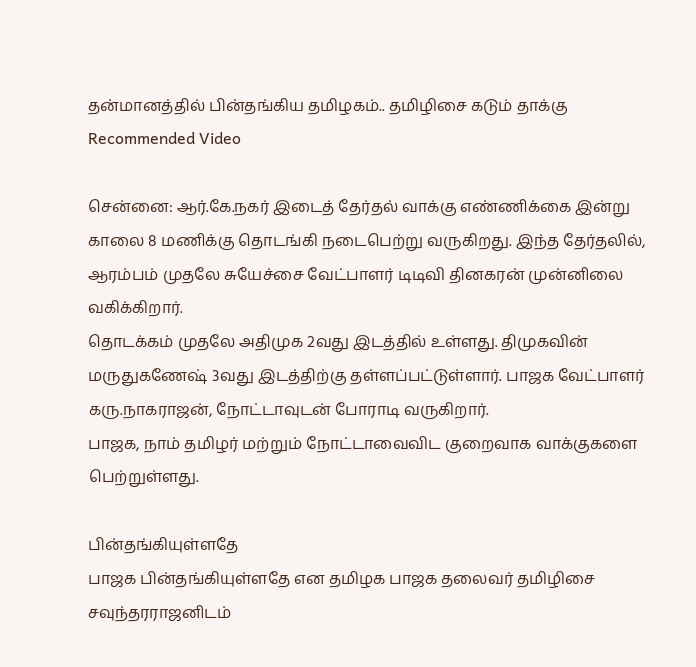தன்மானத்தில் பின்தங்கிய தமிழகம்.. தமிழிசை கடும் தாக்கு
Recommended Video

சென்னை: ஆர்.கே.நகர் இடைத் தேர்தல் வாக்கு எண்ணிக்கை இன்று காலை 8 மணிக்கு தொடங்கி நடைபெற்று வருகிறது. இந்த தேர்தலில், ஆரம்பம் முதலே சுயேச்சை வேட்பாளர் டிடிவி தினகரன் முன்னிலை வகிக்கிறார்.
தொடக்கம் முதலே அதிமுக 2வது இடத்தில் உள்ளது. திமுகவின் மருதுகணேஷ் 3வது இடத்திற்கு தள்ளப்பட்டுள்ளார். பாஜக வேட்பாளர் கரு.நாகராஜன், நோட்டாவுடன் போராடி வருகிறார்.
பாஜக, நாம் தமிழர் மற்றும் நோட்டாவைவிட குறைவாக வாக்குகளை பெற்றுள்ளது.

பின்தங்கியுள்ளதே
பாஜக பின்தங்கியுள்ளதே என தமிழக பாஜக தலைவர் தமிழிசை சவுந்தரராஜனிடம்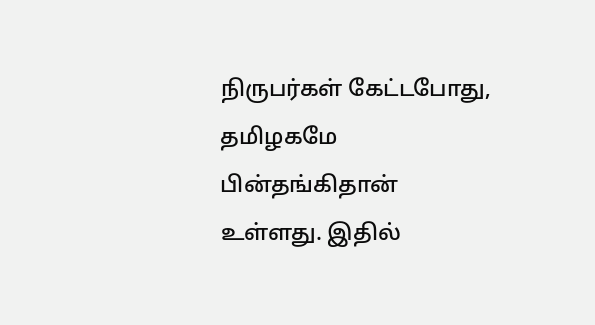நிருபர்கள் கேட்டபோது, தமிழகமே பின்தங்கிதான் உள்ளது. இதில்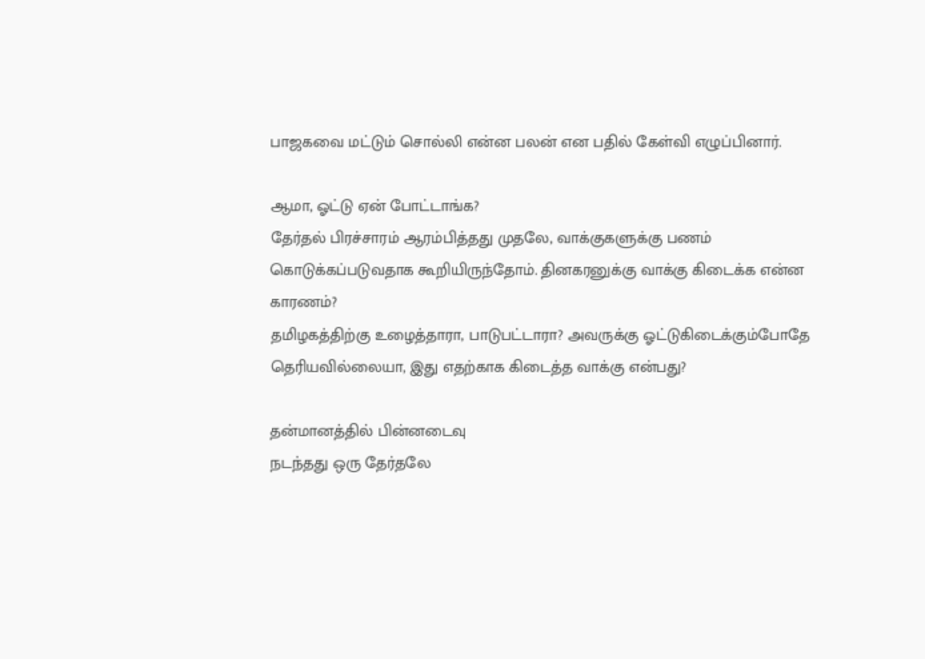பாஜகவை மட்டும் சொல்லி என்ன பலன் என பதில் கேள்வி எழுப்பினார்.

ஆமா, ஓட்டு ஏன் போட்டாங்க?
தேர்தல் பிரச்சாரம் ஆரம்பித்தது முதலே, வாக்குகளுக்கு பணம் கொடுக்கப்படுவதாக கூறியிருந்தோம். தினகரனுக்கு வாக்கு கிடைக்க என்ன காரணம்?
தமிழகத்திற்கு உழைத்தாரா, பாடுபட்டாரா? அவருக்கு ஓட்டுகிடைக்கும்போதே தெரியவில்லையா, இது எதற்காக கிடைத்த வாக்கு என்பது?

தன்மானத்தில் பின்னடைவு
நடந்தது ஒரு தேர்தலே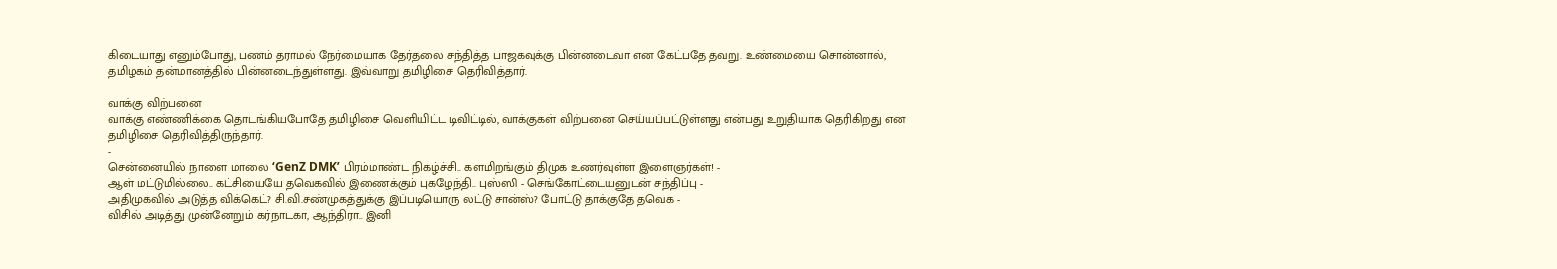கிடையாது எனும்போது, பணம் தராமல் நேர்மையாக தேர்தலை சந்தித்த பாஜகவுக்கு பின்னடைவா என கேட்பதே தவறு. உண்மையை சொன்னால், தமிழகம் தன்மானத்தில் பின்னடைந்துள்ளது. இவ்வாறு தமிழிசை தெரிவித்தார்.

வாக்கு விற்பனை
வாக்கு எண்ணிக்கை தொடங்கியபோதே தமிழிசை வெளியிட்ட டிவிட்டில், வாக்குகள் விற்பனை செய்யப்பட்டுள்ளது என்பது உறுதியாக தெரிகிறது என தமிழிசை தெரிவித்திருந்தார்.
-
சென்னையில் நாளை மாலை ‘GenZ DMK’ பிரம்மாண்ட நிகழ்ச்சி.. களமிறங்கும் திமுக உணர்வுள்ள இளைஞர்கள்! -
ஆள் மட்டுமில்லை.. கட்சியையே தவெகவில் இணைக்கும் புகழேந்தி.. புஸ்ஸி - செங்கோட்டையனுடன் சந்திப்பு -
அதிமுகவில் அடுத்த விக்கெட்? சி.வி.சண்முகத்துக்கு இப்படியொரு லட்டு சான்ஸ்? போட்டு தாக்குதே தவெக -
விசில் அடித்து முன்னேறும் கர்நாடகா, ஆந்திரா.. இனி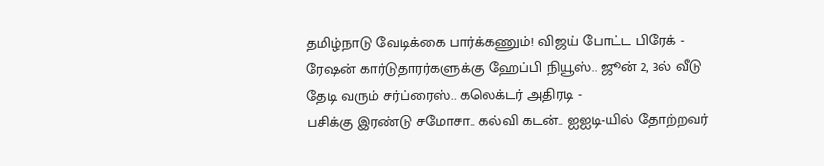தமிழ்நாடு வேடிக்கை பார்க்கணும்! விஜய் போட்ட பிரேக் -
ரேஷன் கார்டுதாரர்களுக்கு ஹேப்பி நியூஸ்.. ஜூன் 2, 3ல் வீடு தேடி வரும் சர்ப்ரைஸ்.. கலெக்டர் அதிரடி -
பசிக்கு இரண்டு சமோசா.. கல்வி கடன்.. ஐஐடி-யில் தோற்றவர்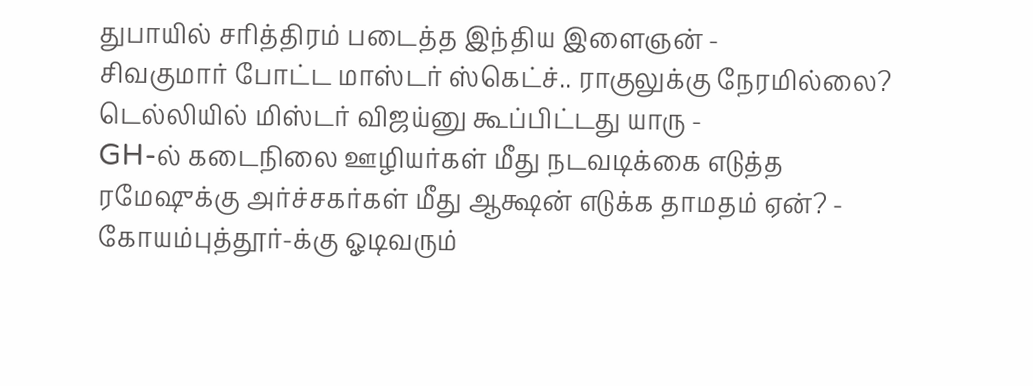துபாயில் சரித்திரம் படைத்த இந்திய இளைஞன் -
சிவகுமார் போட்ட மாஸ்டர் ஸ்கெட்ச்.. ராகுலுக்கு நேரமில்லை? டெல்லியில் மிஸ்டர் விஜய்னு கூப்பிட்டது யாரு -
GH-ல் கடைநிலை ஊழியர்கள் மீது நடவடிக்கை எடுத்த ரமேஷுக்கு அர்ச்சகர்கள் மீது ஆக்ஷன் எடுக்க தாமதம் ஏன்? -
கோயம்புத்தூர்-க்கு ஓடிவரும்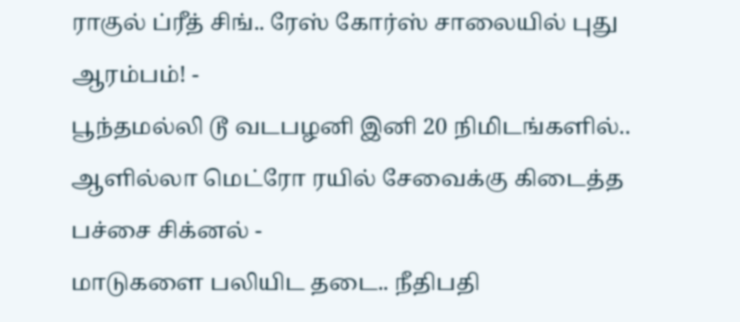ராகுல் ப்ரீத் சிங்.. ரேஸ் கோர்ஸ் சாலையில் புது ஆரம்பம்! -
பூந்தமல்லி டூ வடபழனி இனி 20 நிமிடங்களில்.. ஆளில்லா மெட்ரோ ரயில் சேவைக்கு கிடைத்த பச்சை சிக்னல் -
மாடுகளை பலியிட தடை.. நீதிபதி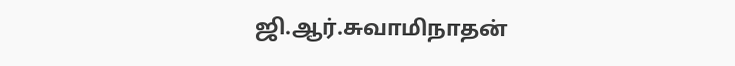ஜி.ஆர்.சுவாமிநாதன்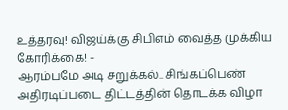உத்தரவு! விஜய்க்கு சிபிஎம் வைத்த முக்கிய கோரிக்கை! -
ஆரம்பமே அடி சறுக்கல்.. சிங்கப்பெண் அதிரடிப்படை திட்டத்தின் தொடக்க விழா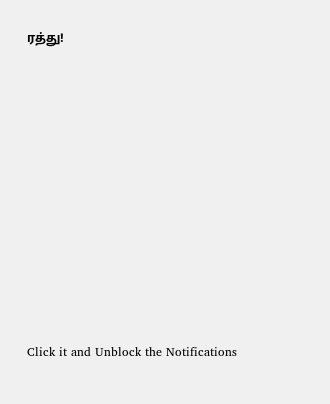ரத்து!












Click it and Unblock the Notifications